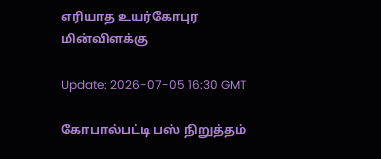எரியாத உயர்கோபுர மின்விளக்கு

Update: 2026-07-05 16:30 GMT

கோபால்பட்டி பஸ் நிறுத்தம்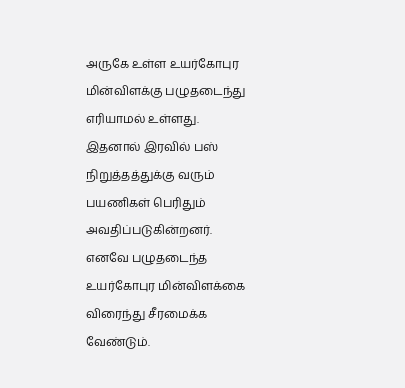அருகே உள்ள உயர்கோபுர மின்விளக்கு பழுதடைந்து எரியாமல் உள்ளது. இதனால் இரவில் பஸ் நிறுத்தத்துக்கு வரும் பயணிகள் பெரிதும் அவதிப்படுகின்றனர். எனவே பழுதடைந்த உயர்கோபுர மின்விளக்கை விரைந்து சீரமைக்க வேண்டும்.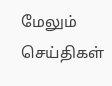மேலும் செய்திகள்